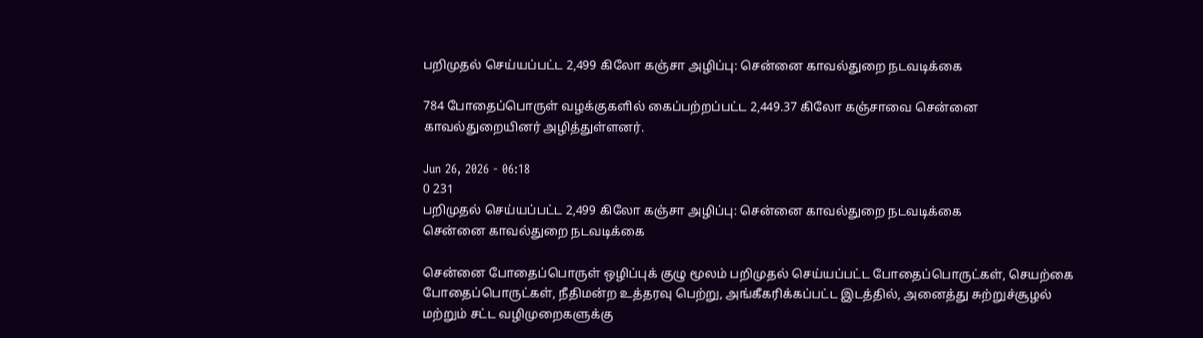பறிமுதல் செய்யப்பட்ட 2,499 கிலோ கஞ்சா அழிப்பு: சென்னை காவல்துறை நடவடிக்கை

784 போதைப்பொருள் வழக்குகளில் கைப்பற்றப்பட்ட 2,449.37 கிலோ கஞ்சாவை சென்னை காவல்துறையினர் அழித்துள்ளனர்.

Jun 26, 2026 - 06:18
0 231
பறிமுதல் செய்யப்பட்ட 2,499 கிலோ கஞ்சா அழிப்பு: சென்னை காவல்துறை நடவடிக்கை
சென்னை காவல்துறை நடவடிக்கை

சென்னை போதைப்பொருள் ஒழிப்புக் குழு மூலம் பறிமுதல் செய்யப்பட்ட போதைப்பொருட்கள், செயற்கை போதைப்பொருட்கள், நீதிமன்ற உத்தரவு பெற்று, அங்கீகரிக்கப்பட்ட இடத்தில், அனைத்து சுற்றுச்சூழல் மற்றும் சட்ட வழிமுறைகளுக்கு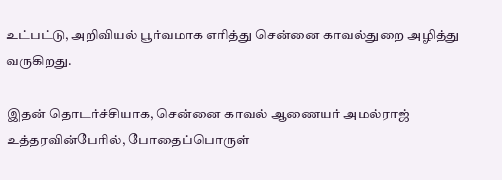உட்பட்டு, அறிவியல் பூர்வமாக எரித்து சென்னை காவல்துறை அழித்து  வருகிறது.

இதன் தொடர்ச்சியாக, சென்னை காவல் ஆணையர் அமல்ராஜ் உத்தரவின்பேரில், போதைப்பொருள்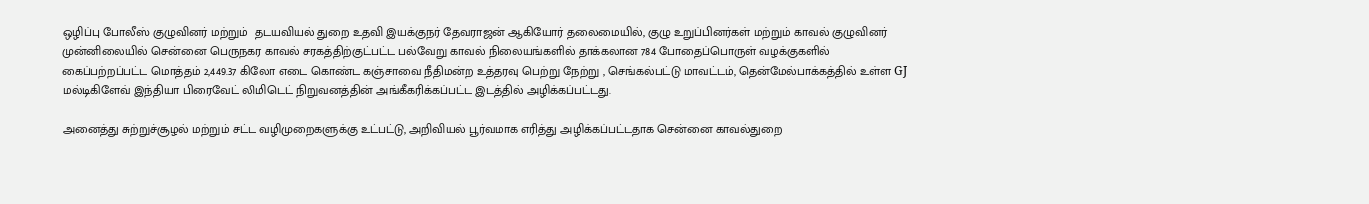ஒழிப்பு போலீஸ் குழுவினர் மற்றும்  தடயவியல் துறை உதவி இயக்குநர் தேவராஜன் ஆகியோர் தலைமையில், குழு உறுப்பினர்கள் மற்றும் காவல் குழுவினர் முன்னிலையில் சென்னை பெருநகர காவல் சரகத்திற்குட்பட்ட பல்வேறு காவல் நிலையங்களில் தாக்கலான 784 போதைப்பொருள் வழக்குகளில் கைப்பற்றப்பட்ட மொத்தம் 2,449.37 கிலோ எடை கொண்ட கஞ்சாவை நீதிமன்ற உத்தரவு பெற்று நேற்று , செங்கல்பட்டு மாவட்டம், தென்மேல்பாக்கத்தில் உள்ள GJ மல்டிகிளேவ் இந்தியா பிரைவேட் லிமிடெட் நிறுவனத்தின் அங்கீகரிக்கப்பட்ட இடத்தில் அழிக்கப்பட்டது.

அனைத்து சுற்றுச்சூழல் மற்றும் சட்ட வழிமுறைகளுக்கு உட்பட்டு, அறிவியல் பூர்வமாக எரித்து அழிக்கப்பட்டதாக சென்னை காவல்துறை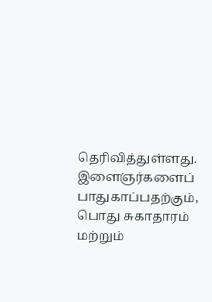தெரிவித்துள்ளது. இளைஞர்களைப் பாதுகாப்பதற்கும், பொது சுகாதாரம் மற்றும்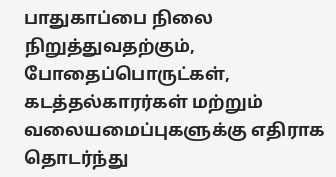பாதுகாப்பை நிலை நிறுத்துவதற்கும், போதைப்பொருட்கள், கடத்தல்காரர்கள் மற்றும் வலையமைப்புகளுக்கு எதிராக தொடர்ந்து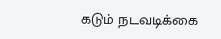கடும் நடவடிக்கை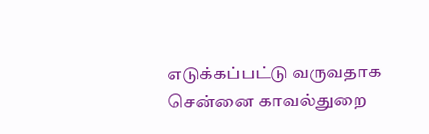எடுக்கப்பட்டு வருவதாக சென்னை காவல்துறை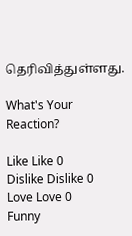தெரிவித்துள்ளது.

What's Your Reaction?

Like Like 0
Dislike Dislike 0
Love Love 0
Funny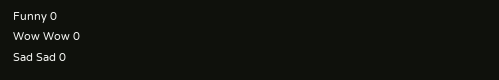Funny 0
Wow Wow 0
Sad Sad 0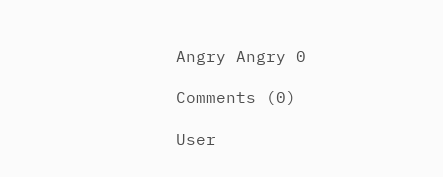Angry Angry 0

Comments (0)

User